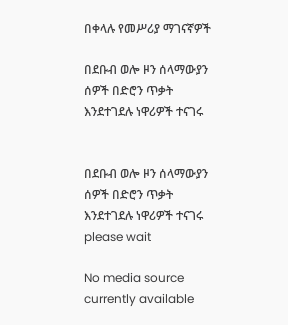በቀላሉ የመሥሪያ ማገናኛዎች

በደቡብ ወሎ ዞን ሰላማውያን ሰዎች በድሮን ጥቃት እንደተገደሉ ነዋሪዎች ተናገሩ


በደቡብ ወሎ ዞን ሰላማውያን ሰዎች በድሮን ጥቃት እንደተገደሉ ነዋሪዎች ተናገሩ
please wait

No media source currently available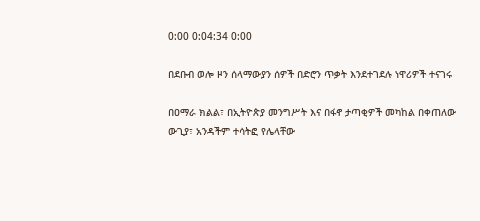0:00 0:04:34 0:00

በደቡብ ወሎ ዞን ሰላማውያን ሰዎች በድሮን ጥቃት እንደተገደሉ ነዋሪዎች ተናገሩ

በዐማራ ክልል፣ በኢትዮጵያ መንግሥት እና በፋኖ ታጣቂዎች መካከል በቀጠለው ውጊያ፣ አንዳችም ተሳትፎ የሌላቸው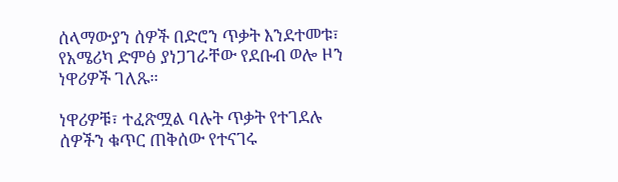ሰላማውያን ሰዎች በድሮን ጥቃት እንደተመቱ፣ የአሜሪካ ድምፅ ያነጋገራቸው የደቡብ ወሎ ዞን ነዋሪዎች ገለጹ።

ነዋሪዎቹ፣ ተፈጽሟል ባሉት ጥቃት የተገደሉ ሰዎችን ቁጥር ጠቅሰው የተናገሩ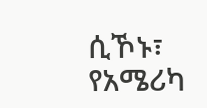ሲኾኑ፣ የአሜሪካ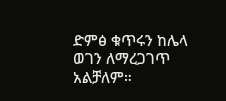ድምፅ ቁጥሩን ከሌላ ወገን ለማረጋገጥ አልቻለም።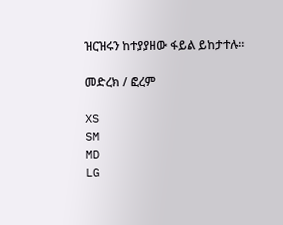ዝርዝሩን ከተያያዘው ፋይል ይከታተሉ።

መድረክ / ፎረም

XS
SM
MD
LG